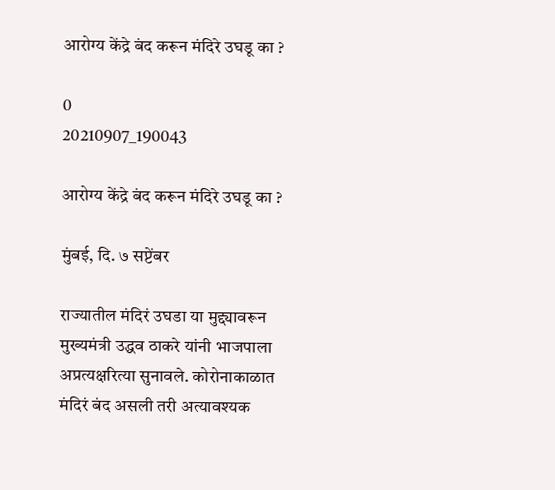आरोग्य केंद्रे बंद करून मंदिरे उघडू का ?

0
20210907_190043

आरोग्य केंद्रे बंद करून मंदिरे उघडू का ?

मुंबई, दि. ७ सप्टेंबर

राज्यातील मंदिरं उघडा या मुद्द्यावरून मुख्यमंत्री उद्धव ठाकरे यांनी भाजपाला अप्रत्यक्षरित्या सुनावले. कोरोनाकाळात मंदिरं बंद असली तरी अत्यावश्यक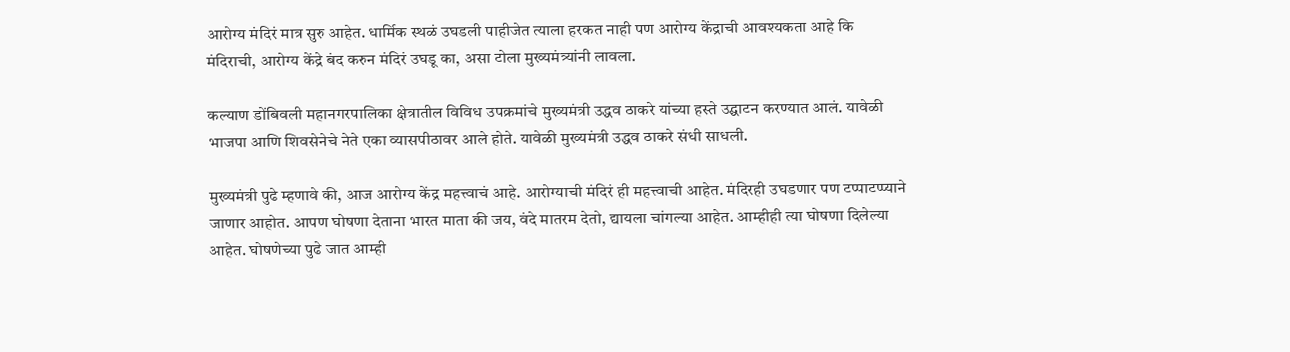आरोग्य मंदिरं मात्र सुरु आहेत. धार्मिक स्थळं उघडली पाहीजेत त्याला हरकत नाही पण आरोग्य केंद्राची आवश्यकता आहे कि मंदिराची, आरोग्य केंद्रे बंद करुन मंदिरं उघडू का, असा टोला मुख्यमंत्र्यांनी लावला.

कल्याण डोंबिवली महानगरपालिका क्षेत्रातील विविध उपक्रमांचे मुख्यमंत्री उद्धव ठाकरे यांच्या हस्ते उद्घाटन करण्यात आलं. यावेळी भाजपा आणि शिवसेनेचे नेते एका व्यासपीठावर आले होते. यावेळी मुख्यमंत्री उद्धव ठाकरे संधी साधली.

मुख्यमंत्री पुढे म्हणावे की, आज आरोग्य केंद्र महत्त्वाचं आहे. आरोग्याची मंदिरं ही महत्त्वाची आहेत. मंदिरही उघडणार पण टप्पाटप्प्याने जाणार आहोत. आपण घोषणा देताना भारत माता की जय, वंदे मातरम देतो, द्यायला चांगल्या आहेत. आम्हीही त्या घोषणा दिलेल्या आहेत. घोषणेच्या पुढे जात आम्ही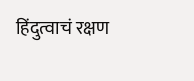हिंदुत्वाचं रक्षण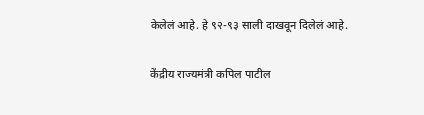केलेलं आहे. हे ९२-९३ साली दाखवून दिलेलं आहे.

केंद्रीय राज्यमंत्री कपिल पाटील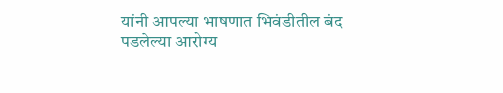यांनी आपल्या भाषणात भिवंडीतील बंद पडलेल्या आरोग्य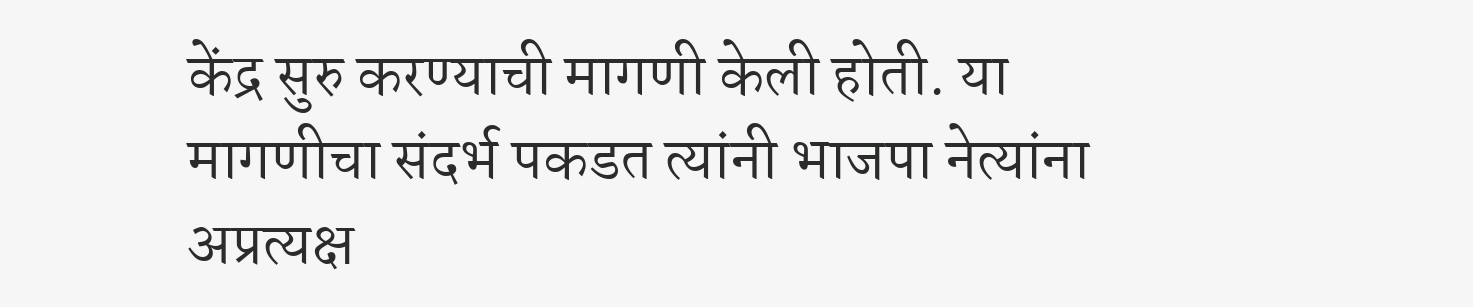केंद्र सुरु करण्याची मागणी केली होती. या मागणीचा संदर्भ पकडत त्यांनी भाजपा नेत्यांना अप्रत्यक्ष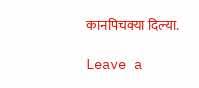कानपिचक्या दिल्या.

Leave a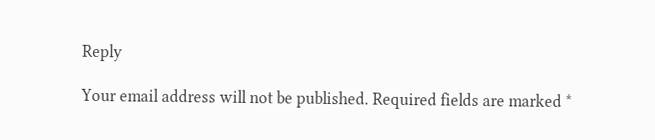Reply

Your email address will not be published. Required fields are marked *